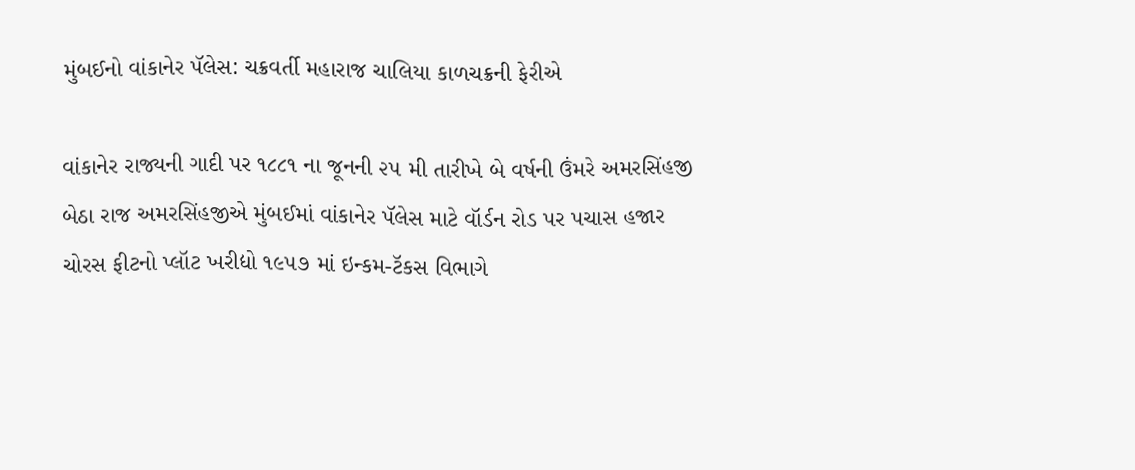મુંબઈનો વાંકાનેર પૅલેસ: ચક્રવર્તી મહારાજ ચાલિયા કાળચક્રની ફેરીએ

વાંકાનેર રાજ્યની ગાદી પર ૧૮૮૧ ના જૂનની ૨૫ મી તારીખે બે વર્ષની ઉંમરે અમરસિંહજી બેઠા રાજ અમરસિંહજીએ મુંબઈમાં વાંકાનેર પૅલેસ માટે વૉર્ડન રોડ પર પચાસ હજાર ચોરસ ફીટનો પ્લૉટ ખરીદ્યો ૧૯૫૭ માં ઇન્કમ-ટૅકસ વિભાગે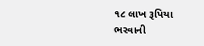૧૮ લાખ રૂપિયા ભરવાની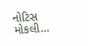નોટિસ મોકલી…